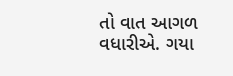તો વાત આગળ વધારીએ. ગયા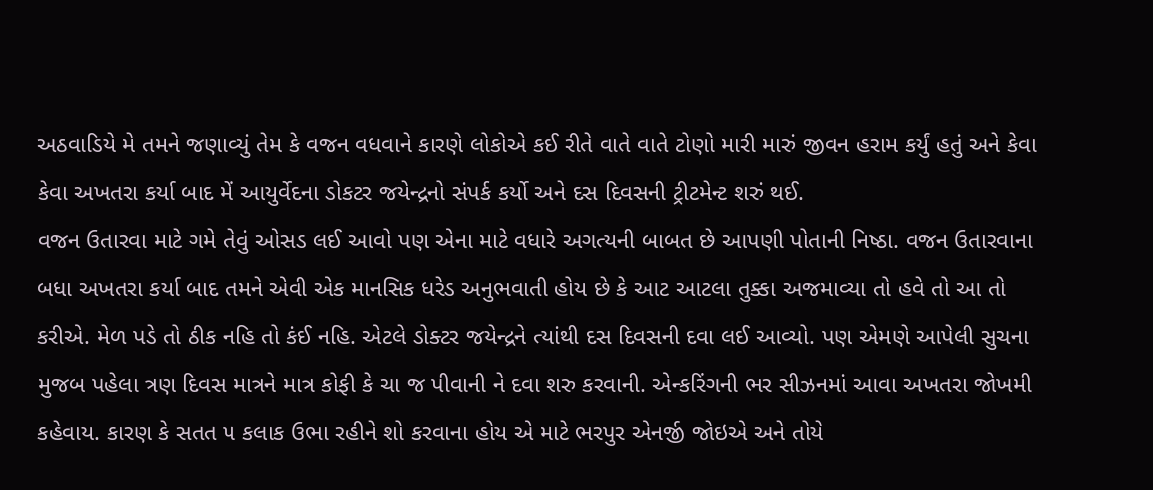અઠવાડિયે મે તમને જણાવ્યું તેમ કે વજન વધવાને કારણે લોકોએ કઈ રીતે વાતે વાતે ટોણો મારી મારું જીવન હરામ કર્યું હતું અને કેવા કેવા અખતરા કર્યા બાદ મેં આયુર્વેદના ડોકટર જયેન્દ્રનો સંપર્ક કર્યો અને દસ દિવસની ટ્રીટમેન્ટ શરું થઈ.
વજન ઉતારવા માટે ગમે તેવું ઓસડ લઈ આવો પણ એના માટે વધારે અગત્યની બાબત છે આપણી પોતાની નિષ્ઠા. વજન ઉતારવાના બધા અખતરા કર્યા બાદ તમને એવી એક માનસિક ધરેડ અનુભવાતી હોય છે કે આટ આટલા તુક્કા અજમાવ્યા તો હવે તો આ તો કરીએ. મેળ પડે તો ઠીક નહિ તો કંઈ નહિ. એટલે ડોક્ટર જયેન્દ્રને ત્યાંથી દસ દિવસની દવા લઈ આવ્યો. પણ એમણે આપેલી સુચના મુજબ પહેલા ત્રણ દિવસ માત્રને માત્ર કોફી કે ચા જ પીવાની ને દવા શરુ કરવાની. એન્કરિંગની ભર સીઝનમાં આવા અખતરા જોખમી કહેવાય. કારણ કે સતત ૫ કલાક ઉભા રહીને શો કરવાના હોય એ માટે ભરપુર એનર્જી જોઇએ અને તોયે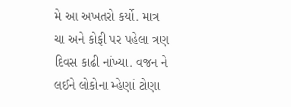મે આ અખતરો કર્યો. માત્ર ચા અને કોફી પર પહેલા ત્રણ દિવસ કાઢી નાંખ્યા. વજન ને લઈને લોકોના મ્હેણાં ટોણા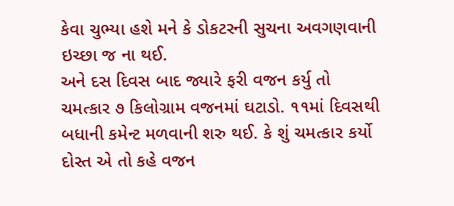કેવા ચુભ્યા હશે મને કે ડોકટરની સુચના અવગણવાની ઇચ્છા જ ના થઈ.
અને દસ દિવસ બાદ જ્યારે ફરી વજન કર્યુ તો ચમત્કાર ૭ કિલોગ્રામ વજનમાં ઘટાડો. ૧૧માં દિવસથી બધાની કમેન્ટ મળવાની શરુ થઈ. કે શું ચમત્કાર કર્યો દોસ્ત એ તો કહે વજન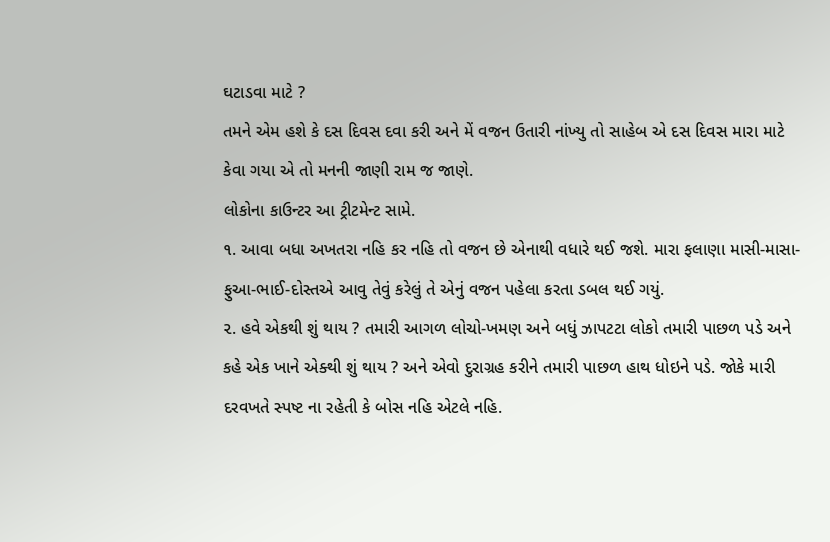ઘટાડવા માટે ?
તમને એમ હશે કે દસ દિવસ દવા કરી અને મેં વજન ઉતારી નાંખ્યુ તો સાહેબ એ દસ દિવસ મારા માટે કેવા ગયા એ તો મનની જાણી રામ જ જાણે.
લોકોના કાઉન્ટર આ ટ્રીટમેન્ટ સામે.
૧. આવા બધા અખતરા નહિ કર નહિ તો વજન છે એનાથી વધારે થઈ જશે. મારા ફલાણા માસી-માસા-ફુઆ-ભાઈ-દોસ્તએ આવુ તેવું કરેલું તે એનું વજન પહેલા કરતા ડબલ થઈ ગયું.
૨. હવે એકથી શું થાય ? તમારી આગળ લોચો-ખમણ અને બધું ઝાપટટા લોકો તમારી પાછળ પડે અને કહે એક ખાને એક્થી શું થાય ? અને એવો દુરાગ્રહ કરીને તમારી પાછળ હાથ ધોઇને પડે. જોકે મારી દરવખતે સ્પષ્ટ ના રહેતી કે બોસ નહિ એટલે નહિ.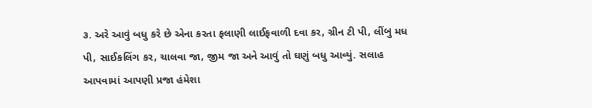૩. અરે આવું બધુ કરે છે એના કરતા ફલાણી લાઈફવાળી દવા કર, ગ્રીન ટી પી, લીંબુ મધ પી, સાઈકલિંગ કર, ચાલવા જા, જીમ જા અને આવું તો ઘણું બધુ આવ્યું. સલાહ આપવામાં આપણી પ્રજા હંમેશા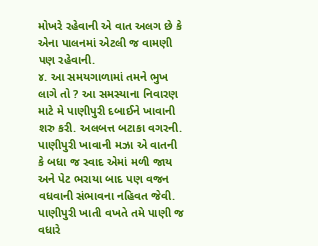મોખરે રહેવાની એ વાત અલગ છે કે એના પાલનમાં એટલી જ વામણી પણ રહેવાની.
૪. આ સમયગાળામાં તમને ભુખ લાગે તો ? આ સમસ્યાના નિવારણ માટે મે પાણીપુરી દબાઈને ખાવાની શરુ કરી. અલબત્ત બટાકા વગરની. પાણીપુરી ખાવાની મઝા એ વાતની કે બધા જ સ્વાદ એમાં મળી જાય અને પેટ ભરાયા બાદ પણ વજન વધવાની સંભાવના નહિવત જેવી. પાણીપુરી ખાતી વખતે તમે પાણી જ વધારે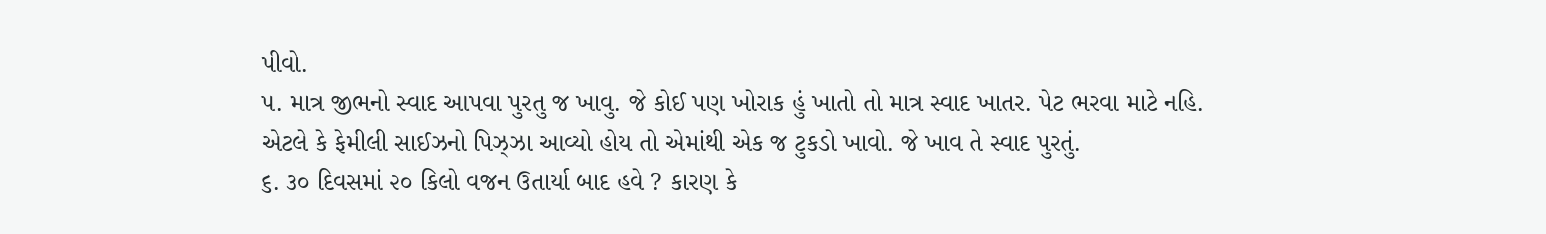પીવો.
૫. માત્ર જીભનો સ્વાદ આપવા પુરતુ જ ખાવુ. જે કોઈ પણ ખોરાક હું ખાતો તો માત્ર સ્વાદ ખાતર. પેટ ભરવા માટે નહિ. એટલે કે ફેમીલી સાઈઝનો પિઝ્ઝા આવ્યો હોય તો એમાંથી એક જ ટુકડો ખાવો. જે ખાવ તે સ્વાદ પુરતું.
૬. ૩૦ દિવસમાં ૨૦ કિલો વજન ઉતાર્યા બાદ હવે ? કારણ કે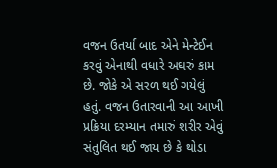વજન ઉતર્યા બાદ એને મેન્ટેઈન કરવું એનાથી વધારે અઘરું કામ છે. જોકે એ સરળ થઈ ગયેલું હતું. વજન ઉતારવાની આ આખી પ્રક્રિયા દરમ્યાન તમારું શરીર એવું સંતુલિત થઈ જાય છે કે થોડા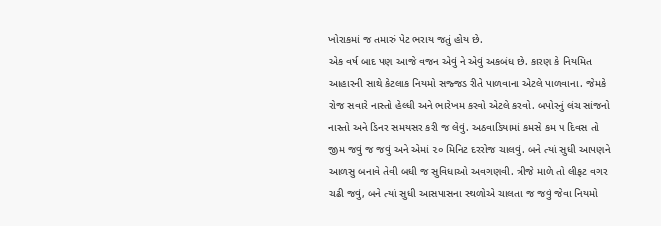ખોરાકમાં જ તમારું પેટ ભરાય જતું હોય છે.
એક વર્ષ બાદ પણ આજે વજન એવું ને એવું અકબંધ છે. કારણ કે નિયમિત આહારની સાથે કેટલાક નિયમો સજ્જડ રીતે પાળવાના એટલે પાળવાના. જેમકે રોજ સવારે નાસ્તો હેલ્ધી અને ભારેખમ કરવો એટલે કરવો. બપોરનું લંચ સાંજનો નાસ્તો અને ડિનર સમયસર કરી જ લેવું. અઠવાડિયામાં કમસે કમ ૫ દિવસ તો જીમ જવું જ જવું અને એમાં ૨૦ મિનિટ દરરોજ ચાલવું. બને ત્યાં સુધી આપણને આળસુ બનાવે તેવી બધી જ સુવિધાઓ અવગણવી. ત્રીજે માળે તો લીફટ વગર ચઢી જવું, બને ત્યાં સુધી આસપાસના સ્થળોએ ચાલતા જ જવું જેવા નિયમો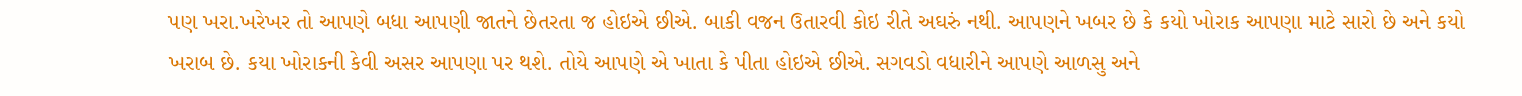પણ ખરા.ખરેખર તો આપણે બધા આપણી જાતને છેતરતા જ હોઇએ છીએ. બાકી વજન ઉતારવી કોઇ રીતે અઘરું નથી. આપણને ખબર છે કે કયો ખોરાક આપણા માટે સારો છે અને કયો ખરાબ છે. કયા ખોરાકની કેવી અસર આપણા પર થશે. તોયે આપણે એ ખાતા કે પીતા હોઇએ છીએ. સગવડો વધારીને આપણે આળસુ અને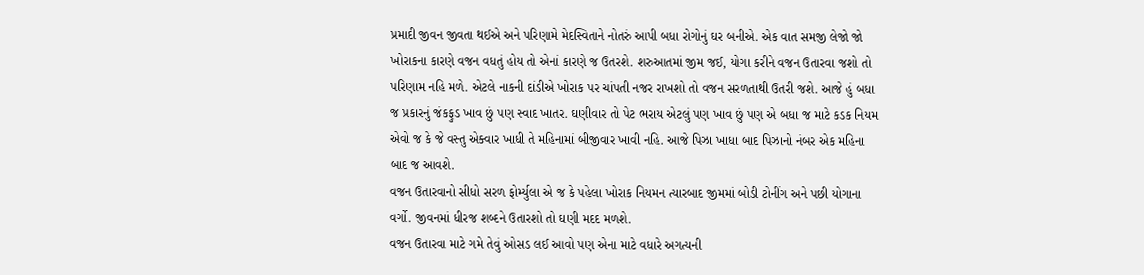પ્રમાદી જીવન જીવતા થઈએ અને પરિણામે મેદસ્વિતાને નોતરું આપી બધા રોગોનું ઘર બનીએ. એક વાત સમજી લેજો જો ખોરાકના કારણે વજન વધતું હોય તો એનાં કારણે જ ઉતરશે. શરુઆતમાં જીમ જઈ, યોગા કરીને વજન ઉતારવા જશો તો પરિણામ નહિ મળે. એટલે નાકની દાંડીએ ખોરાક પર ચાંપતી નજર રાખશો તો વજન સરળતાથી ઉતરી જશે. આજે હું બધા જ પ્રકારનું જંકફુડ ખાવ છું પણ સ્વાદ ખાતર. ઘણીવાર તો પેટ ભરાય એટલું પણ ખાવ છું પણ એ બધા જ માટે કડક નિયમ એવો જ કે જે વસ્તુ એક્વાર ખાધી તે મહિનામાં બીજીવાર ખાવી નહિ. આજે પિઝા ખાધા બાદ પિઝાનો નંબર એક મહિના બાદ જ આવશે.
વજન ઉતારવાનો સીધો સરળ ફોર્મ્યુલા એ જ કે પહેલા ખોરાક નિયમન ત્યારબાદ જીમમાં બોડી ટોનીંગ અને પછી યોગાના વર્ગો. જીવનમાં ધીરજ શબ્દને ઉતારશો તો ઘણી મદદ મળશે.
વજન ઉતારવા માટે ગમે તેવું ઓસડ લઈ આવો પણ એના માટે વધારે અગત્યની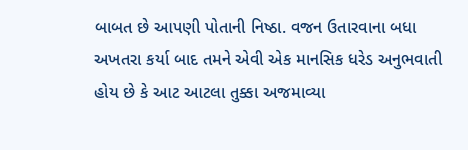બાબત છે આપણી પોતાની નિષ્ઠા. વજન ઉતારવાના બધા અખતરા કર્યા બાદ તમને એવી એક માનસિક ધરેડ અનુભવાતી હોય છે કે આટ આટલા તુક્કા અજમાવ્યા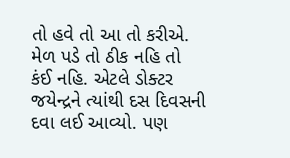તો હવે તો આ તો કરીએ. મેળ પડે તો ઠીક નહિ તો કંઈ નહિ. એટલે ડોક્ટર જયેન્દ્રને ત્યાંથી દસ દિવસની દવા લઈ આવ્યો. પણ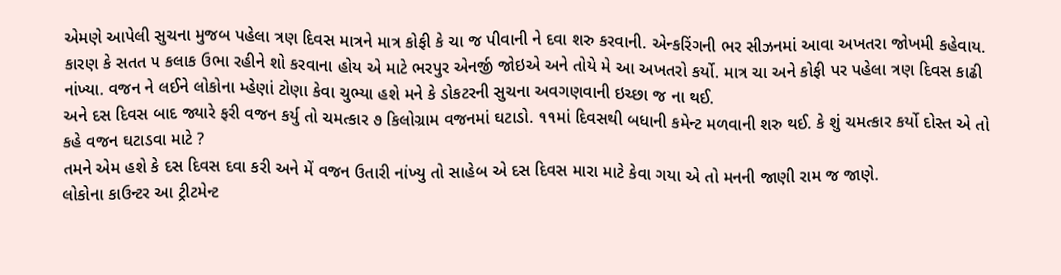એમણે આપેલી સુચના મુજબ પહેલા ત્રણ દિવસ માત્રને માત્ર કોફી કે ચા જ પીવાની ને દવા શરુ કરવાની. એન્કરિંગની ભર સીઝનમાં આવા અખતરા જોખમી કહેવાય. કારણ કે સતત ૫ કલાક ઉભા રહીને શો કરવાના હોય એ માટે ભરપુર એનર્જી જોઇએ અને તોયે મે આ અખતરો કર્યો. માત્ર ચા અને કોફી પર પહેલા ત્રણ દિવસ કાઢી નાંખ્યા. વજન ને લઈને લોકોના મ્હેણાં ટોણા કેવા ચુભ્યા હશે મને કે ડોકટરની સુચના અવગણવાની ઇચ્છા જ ના થઈ.
અને દસ દિવસ બાદ જ્યારે ફરી વજન કર્યુ તો ચમત્કાર ૭ કિલોગ્રામ વજનમાં ઘટાડો. ૧૧માં દિવસથી બધાની કમેન્ટ મળવાની શરુ થઈ. કે શું ચમત્કાર કર્યો દોસ્ત એ તો કહે વજન ઘટાડવા માટે ?
તમને એમ હશે કે દસ દિવસ દવા કરી અને મેં વજન ઉતારી નાંખ્યુ તો સાહેબ એ દસ દિવસ મારા માટે કેવા ગયા એ તો મનની જાણી રામ જ જાણે.
લોકોના કાઉન્ટર આ ટ્રીટમેન્ટ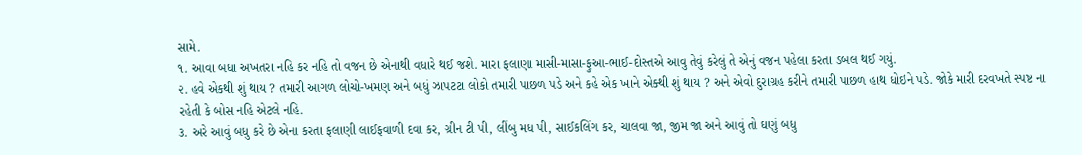સામે.
૧. આવા બધા અખતરા નહિ કર નહિ તો વજન છે એનાથી વધારે થઈ જશે. મારા ફલાણા માસી-માસા-ફુઆ-ભાઈ-દોસ્તએ આવુ તેવું કરેલું તે એનું વજન પહેલા કરતા ડબલ થઈ ગયું.
૨. હવે એકથી શું થાય ? તમારી આગળ લોચો-ખમણ અને બધું ઝાપટટા લોકો તમારી પાછળ પડે અને કહે એક ખાને એક્થી શું થાય ? અને એવો દુરાગ્રહ કરીને તમારી પાછળ હાથ ધોઇને પડે. જોકે મારી દરવખતે સ્પષ્ટ ના રહેતી કે બોસ નહિ એટલે નહિ.
૩. અરે આવું બધુ કરે છે એના કરતા ફલાણી લાઈફવાળી દવા કર, ગ્રીન ટી પી, લીંબુ મધ પી, સાઈકલિંગ કર, ચાલવા જા, જીમ જા અને આવું તો ઘણું બધુ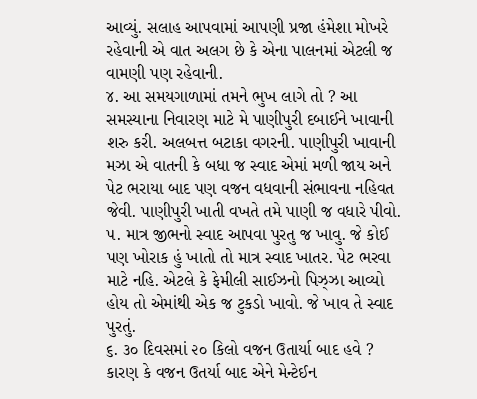આવ્યું. સલાહ આપવામાં આપણી પ્રજા હંમેશા મોખરે રહેવાની એ વાત અલગ છે કે એના પાલનમાં એટલી જ વામણી પણ રહેવાની.
૪. આ સમયગાળામાં તમને ભુખ લાગે તો ? આ સમસ્યાના નિવારણ માટે મે પાણીપુરી દબાઈને ખાવાની શરુ કરી. અલબત્ત બટાકા વગરની. પાણીપુરી ખાવાની મઝા એ વાતની કે બધા જ સ્વાદ એમાં મળી જાય અને પેટ ભરાયા બાદ પણ વજન વધવાની સંભાવના નહિવત જેવી. પાણીપુરી ખાતી વખતે તમે પાણી જ વધારે પીવો.
૫. માત્ર જીભનો સ્વાદ આપવા પુરતુ જ ખાવુ. જે કોઈ પણ ખોરાક હું ખાતો તો માત્ર સ્વાદ ખાતર. પેટ ભરવા માટે નહિ. એટલે કે ફેમીલી સાઈઝનો પિઝ્ઝા આવ્યો હોય તો એમાંથી એક જ ટુકડો ખાવો. જે ખાવ તે સ્વાદ પુરતું.
૬. ૩૦ દિવસમાં ૨૦ કિલો વજન ઉતાર્યા બાદ હવે ? કારણ કે વજન ઉતર્યા બાદ એને મેન્ટેઈન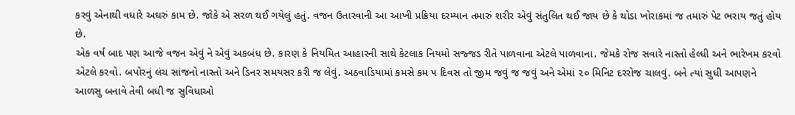કરવું એનાથી વધારે અઘરું કામ છે. જોકે એ સરળ થઈ ગયેલું હતું. વજન ઉતારવાની આ આખી પ્રક્રિયા દરમ્યાન તમારું શરીર એવું સંતુલિત થઈ જાય છે કે થોડા ખોરાકમાં જ તમારું પેટ ભરાય જતું હોય છે.
એક વર્ષ બાદ પણ આજે વજન એવું ને એવું અકબંધ છે. કારણ કે નિયમિત આહારની સાથે કેટલાક નિયમો સજ્જડ રીતે પાળવાના એટલે પાળવાના. જેમકે રોજ સવારે નાસ્તો હેલ્ધી અને ભારેખમ કરવો એટલે કરવો. બપોરનું લંચ સાંજનો નાસ્તો અને ડિનર સમયસર કરી જ લેવું. અઠવાડિયામાં કમસે કમ ૫ દિવસ તો જીમ જવું જ જવું અને એમાં ૨૦ મિનિટ દરરોજ ચાલવું. બને ત્યાં સુધી આપણને આળસુ બનાવે તેવી બધી જ સુવિધાઓ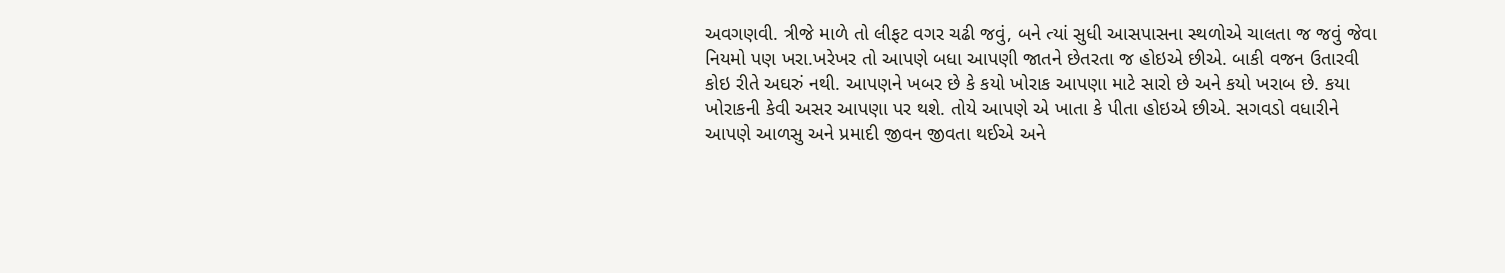અવગણવી. ત્રીજે માળે તો લીફટ વગર ચઢી જવું, બને ત્યાં સુધી આસપાસના સ્થળોએ ચાલતા જ જવું જેવા નિયમો પણ ખરા.ખરેખર તો આપણે બધા આપણી જાતને છેતરતા જ હોઇએ છીએ. બાકી વજન ઉતારવી કોઇ રીતે અઘરું નથી. આપણને ખબર છે કે કયો ખોરાક આપણા માટે સારો છે અને કયો ખરાબ છે. કયા ખોરાકની કેવી અસર આપણા પર થશે. તોયે આપણે એ ખાતા કે પીતા હોઇએ છીએ. સગવડો વધારીને આપણે આળસુ અને પ્રમાદી જીવન જીવતા થઈએ અને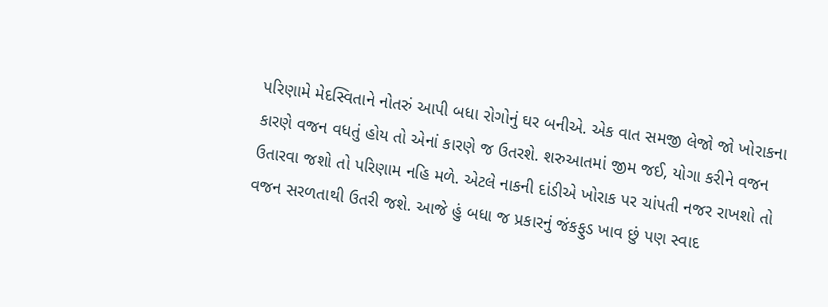પરિણામે મેદસ્વિતાને નોતરું આપી બધા રોગોનું ઘર બનીએ. એક વાત સમજી લેજો જો ખોરાકના કારણે વજન વધતું હોય તો એનાં કારણે જ ઉતરશે. શરુઆતમાં જીમ જઈ, યોગા કરીને વજન ઉતારવા જશો તો પરિણામ નહિ મળે. એટલે નાકની દાંડીએ ખોરાક પર ચાંપતી નજર રાખશો તો વજન સરળતાથી ઉતરી જશે. આજે હું બધા જ પ્રકારનું જંકફુડ ખાવ છું પણ સ્વાદ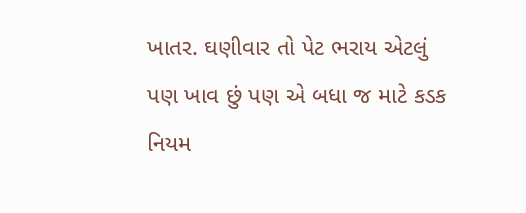ખાતર. ઘણીવાર તો પેટ ભરાય એટલું પણ ખાવ છું પણ એ બધા જ માટે કડક નિયમ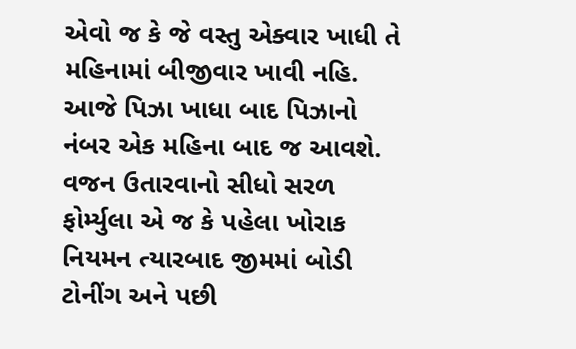એવો જ કે જે વસ્તુ એક્વાર ખાધી તે મહિનામાં બીજીવાર ખાવી નહિ. આજે પિઝા ખાધા બાદ પિઝાનો નંબર એક મહિના બાદ જ આવશે.
વજન ઉતારવાનો સીધો સરળ ફોર્મ્યુલા એ જ કે પહેલા ખોરાક નિયમન ત્યારબાદ જીમમાં બોડી ટોનીંગ અને પછી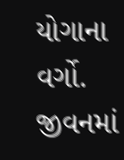યોગાના વર્ગો. જીવનમાં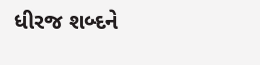ધીરજ શબ્દને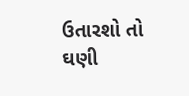ઉતારશો તો ઘણી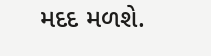મદદ મળશે.